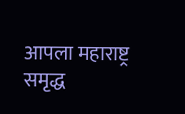आपला महाराष्ट्र समृद्ध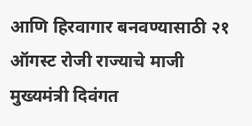आणि हिरवागार बनवण्यासाठी २१ ऑगस्ट रोजी राज्याचे माजी मुख्यमंत्री दिवंगत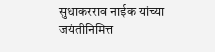सुधाकरराव नाईक यांच्या जयंतीनिमित्त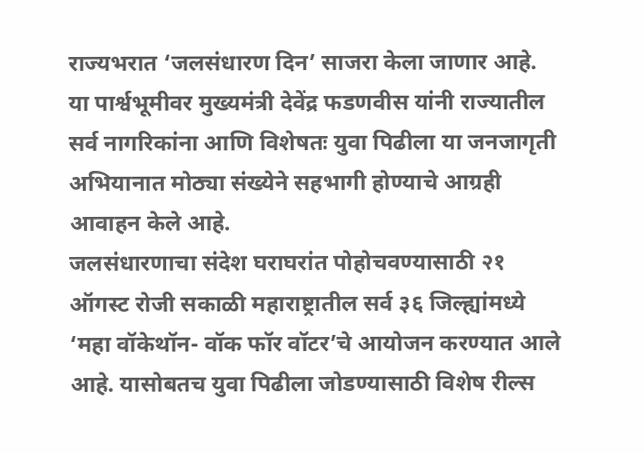राज्यभरात ‘जलसंधारण दिन’ साजरा केला जाणार आहे.
या पार्श्वभूमीवर मुख्यमंत्री देवेंद्र फडणवीस यांनी राज्यातील सर्व नागरिकांना आणि विशेषतः युवा पिढीला या जनजागृती अभियानात मोठ्या संख्येने सहभागी होण्याचे आग्रही आवाहन केले आहे.
जलसंधारणाचा संदेश घराघरांत पोहोचवण्यासाठी २१ ऑगस्ट रोजी सकाळी महाराष्ट्रातील सर्व ३६ जिल्ह्यांमध्ये ‘महा वॉकेथॉन- वॉक फॉर वॉटर’चे आयोजन करण्यात आले आहे. यासोबतच युवा पिढीला जोडण्यासाठी विशेष रील्स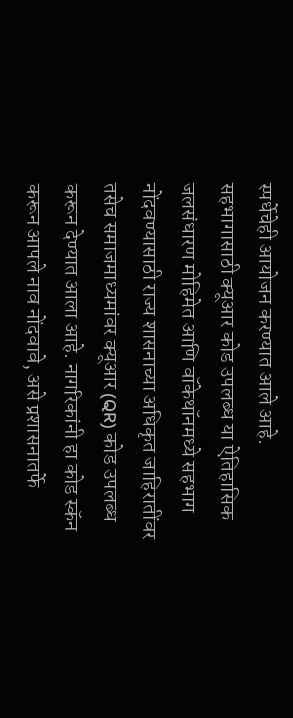स्पर्धेचेही आयोजन करण्यात आले आहे.
सहभागासाठी क्यूआर कोड उपलब्ध या ऐतिहासिक जलसंधारण मोहिमेत आणि वॉकेथॉनमध्ये सहभाग नोंदवण्यासाठी राज्य शासनाच्या अधिकृत जाहिरातींवर तसेच समाजमाध्यमांवर क्यूआर (QR) कोड उपलब्ध करून देण्यात आला आहे. नागरिकांनी हा कोड स्कॅन करून आपले नाव नोंदवावे, असे प्रशासनातर्फे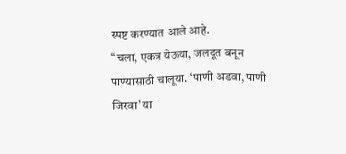स्पष्ट करण्यात आले आहे.
“चला, एकत्र येऊया, जलदूत बनून पाण्यासाठी चालूया. ‘पाणी अडवा, पाणी जिरवा’ या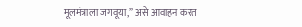मूलमंत्राला जगवूया,” असे आवाहन करत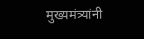मुख्यमंत्र्यांनी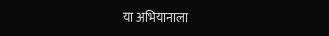या अभियानाला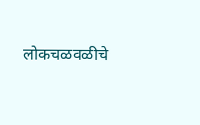लोकचळवळीचे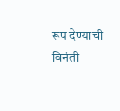रूप देण्याची विनंती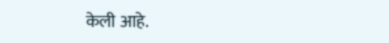केली आहे.